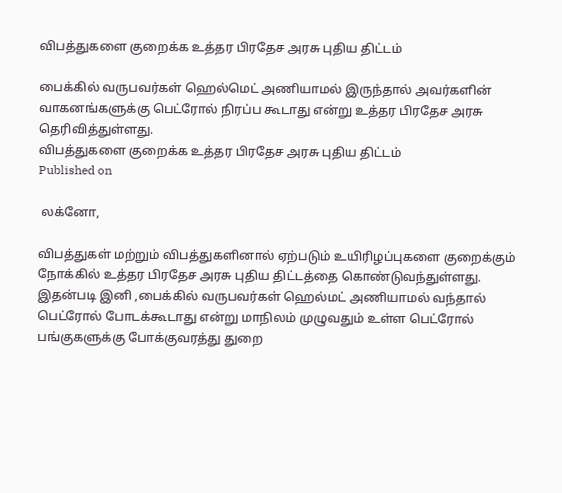விபத்துகளை குறைக்க உத்தர பிரதேச அரசு புதிய திட்டம்

பைக்கில் வருபவர்கள் ஹெல்மெட் அணியாமல் இருந்தால் அவர்களின் வாகனங்களுக்கு பெட்ரோல் நிரப்ப கூடாது என்று உத்தர பிரதேச அரசு தெரிவித்துள்ளது.
விபத்துகளை குறைக்க உத்தர பிரதேச அரசு புதிய திட்டம்
Published on

 லக்னோ,

விபத்துகள் மற்றும் விபத்துகளினால் ஏற்படும் உயிரிழப்புகளை குறைக்கும் நோக்கில் உத்தர பிரதேச அரசு புதிய திட்டத்தை கொண்டுவந்துள்ளது. இதன்படி இனி ,பைக்கில் வருபவர்கள் ஹெல்மட் அணியாமல் வந்தால் பெட்ரோல் போடக்கூடாது என்று மாநிலம் முழுவதும் உள்ள பெட்ரோல் பங்குகளுக்கு போக்குவரத்து துறை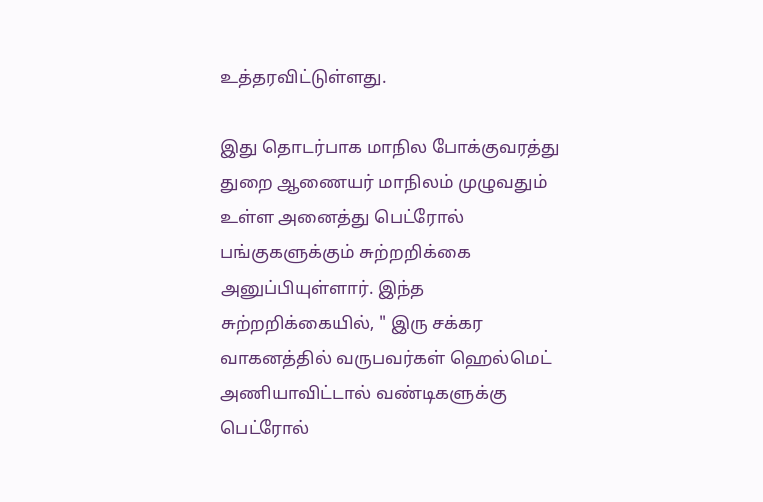உத்தரவிட்டுள்ளது.

இது தொடர்பாக மாநில போக்குவரத்து துறை ஆணையர் மாநிலம் முழுவதும் உள்ள அனைத்து பெட்ரோல் பங்குகளுக்கும் சுற்றறிக்கை அனுப்பியுள்ளார். இந்த சுற்றறிக்கையில், " இரு சக்கர வாகனத்தில் வருபவர்கள் ஹெல்மெட் அணியாவிட்டால் வண்டிகளுக்கு பெட்ரோல்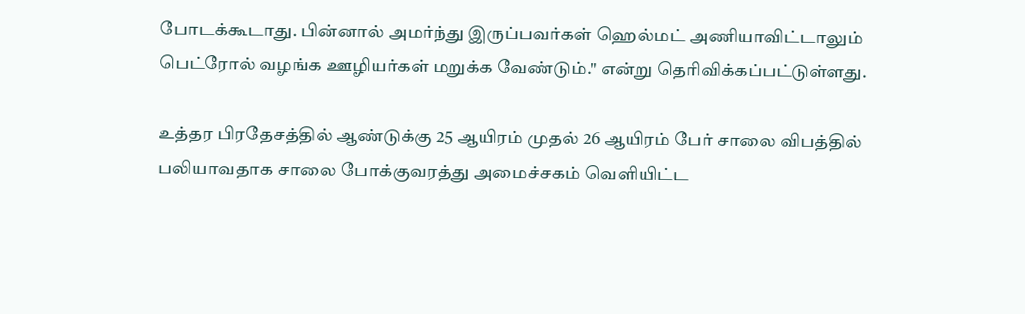போடக்கூடாது. பின்னால் அமர்ந்து இருப்பவர்கள் ஹெல்மட் அணியாவிட்டாலும் பெட்ரோல் வழங்க ஊழியர்கள் மறுக்க வேண்டும்." என்று தெரிவிக்கப்பட்டுள்ளது.

உத்தர பிரதேசத்தில் ஆண்டுக்கு 25 ஆயிரம் முதல் 26 ஆயிரம் பேர் சாலை விபத்தில் பலியாவதாக சாலை போக்குவரத்து அமைச்சகம் வெளியிட்ட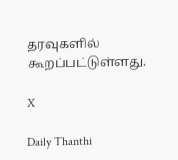தரவுகளில் கூறப்பட்டுள்ளது.

X

Daily Thanthi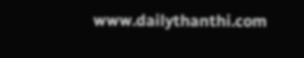www.dailythanthi.com